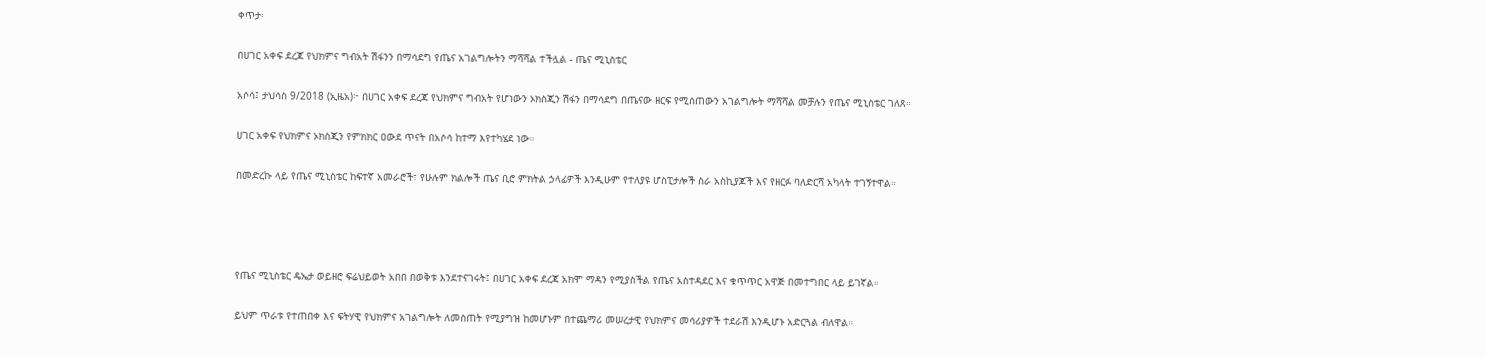ቀጥታ፡

በሀገር አቀፍ ደረጃ የህክምና ግብአት ሽፋንን በማሳደግ የጤና አገልግሎትን ማሻሻል ተችሏል - ጤና ሚኒስቴር

አሶሳ፤ ታህሳስ 9/2018 (ኢዜአ)፦ በሀገር አቀፍ ደረጃ የህክምና ግብአት የሆነውን ኦክስጂን ሽፋን በማሳደግ በጤናው ዘርፍ የሚሰጠውን አገልግሎት ማሻሻል መቻሉን የጤና ሚኒስቴር ገለጸ።

ሀገር አቀፍ የህክምና ኦክስጂን የምክክር ዐውደ ጥናት በአሶሳ ከተማ እየተካሄደ ነው።

በመድረኩ ላይ የጤና ሚኒስቴር ከፍተኛ አመራሮች፣ የሁሉም ክልሎች ጤና ቢሮ ምክትል ኃላፊዎች እንዲሁም የተለያዩ ሆስፒታሎች ስራ አስኪያጆች እና የዘርፉ ባለድርሻ አካላት ተገኝተዋል።




የጤና ሚኒስቴር ዴኤታ ወይዘሮ ፍሬህይወት አበበ በወቅቱ እንደተናገሩት፤ በሀገር አቀፍ ደረጃ አክሞ ማዳን የሚያስችል የጤና አስተዳደር እና ቁጥጥር አዋጅ በመተግበር ላይ ይገኛል።

ይህም ጥራቱ የተጠበቀ እና ፍትሃዊ የህክምና አገልግሎት ለመስጠት የሚያግዝ ከመሆኑም በተጨማሪ መሠረታዊ የህክምና መሳሪያዎች ተደራሽ እንዲሆኑ አድርጓል ብለዋል።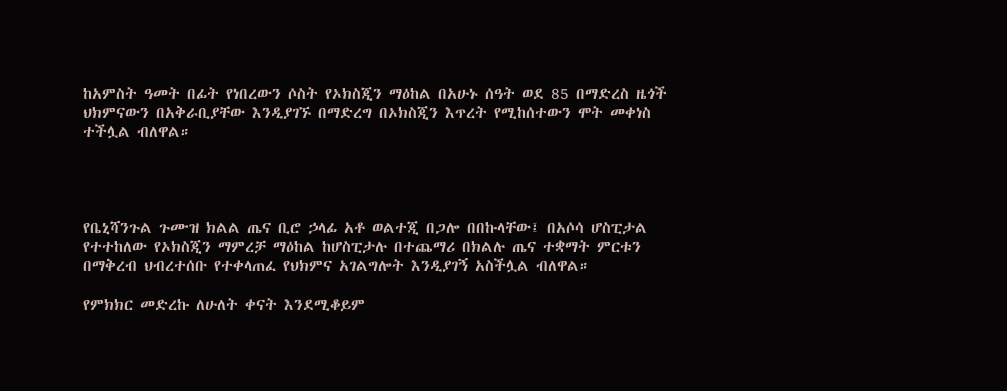ከአምስት ዓመት በፊት የነበረውን ሶስት የኦክስጂን ማዕከል በአሁኑ ሰዓት ወደ 85 በማድረስ ዜጎች ህክምናውን በአቅራቢያቸው እንዲያገኙ በማድረግ በኦክስጂን እጥረት የሚከሰተውን ሞት መቀነስ ተችሏል ብለዋል።




የቤኒሻንጉል ጉሙዝ ክልል ጤና ቢሮ ኃላፊ አቶ ወልተጂ በጋሎ በበኩላቸው፤ በአሶሳ ሆስፒታል የተተከለው የኦክስጂን ማምረቻ ማዕከል ከሆስፒታሉ በተጨማሪ በክልሉ ጤና ተቋማት ምርቱን በማቅረብ ህብረተሰቡ የተቀላጠፈ የህክምና አገልግሎት እንዲያገኝ አስችሏል ብለዋል።

የምክክር መድረኩ ለሁለት ቀናት እንደሚቆይም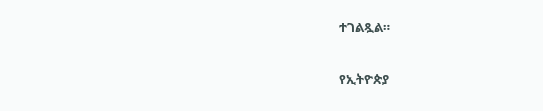ተገልጿል።

የኢትዮጵያ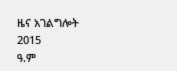ዜና አገልግሎት
2015
ዓ.ም